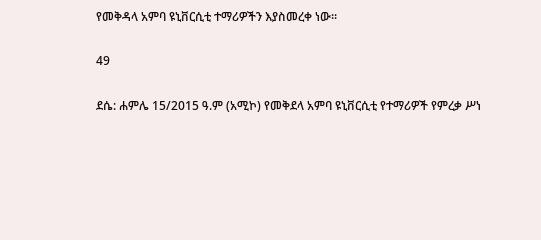የመቅዳላ አምባ ዩኒቨርሲቲ ተማሪዎችን እያስመረቀ ነው፡፡

49

ደሴ: ሐምሌ 15/2015 ዓ.ም (አሚኮ) የመቅደላ አምባ ዩኒቨርሲቲ የተማሪዎች የምረቃ ሥነ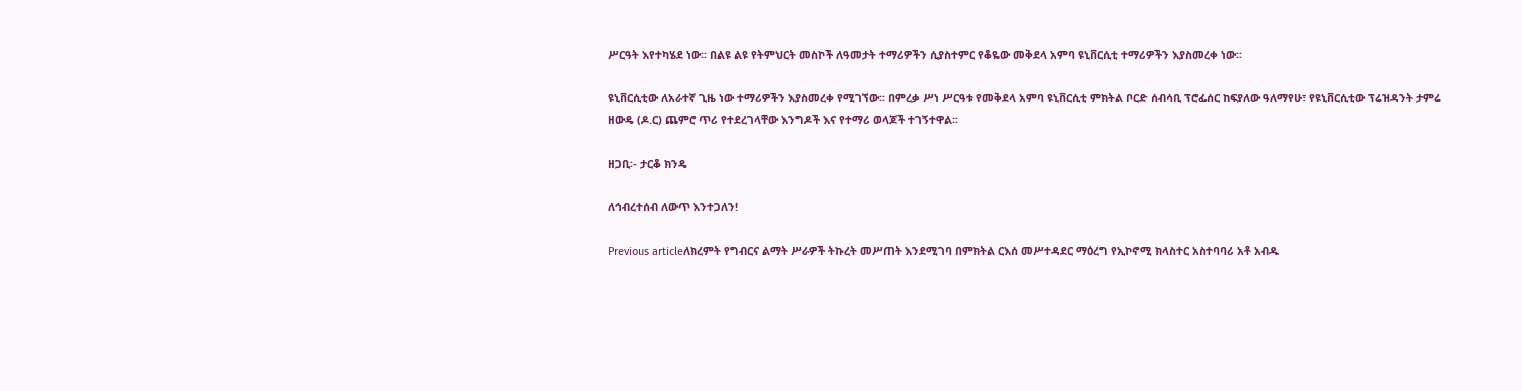ሥርዓት እየተካሄደ ነው፡፡ በልዩ ልዩ የትምህርት መስኮች ለዓመታት ተማሪዎችን ሲያስተምር የቆዬው መቅደላ አምባ ዩኒቨርሲቲ ተማሪዎችን እያስመረቀ ነው፡፡

ዩኒቨርሲቲው ለአራተኛ ጊዜ ነው ተማሪዎችን እያስመረቀ የሚገኘው፡፡ በምረቃ ሥነ ሥርዓቱ የመቅደላ አምባ ዩኒቨርሲቲ ምክትል ቦርድ ሰብሳቢ ፕሮፌሰር ከፍያለው ዓለማየሁ፣ የዩኒቨርሲቲው ፕሬዝዳንት ታምሬ ዘውዴ (ዶ.ር) ጨምሮ ጥሪ የተደረገላቸው እንግዶች እና የተማሪ ወላጆች ተገኝተዋል፡፡

ዘጋቢ፡- ታርቆ ክንዴ

ለኅብረተሰብ ለውጥ እንተጋለን!

Previous articleለክረምት የግብርና ልማት ሥራዎች ትኩረት መሥጠት እንደሚገባ በምክትል ርእሰ መሥተዳደር ማዕረግ የኢኮኖሚ ክላስተር አስተባባሪ አቶ አብዱ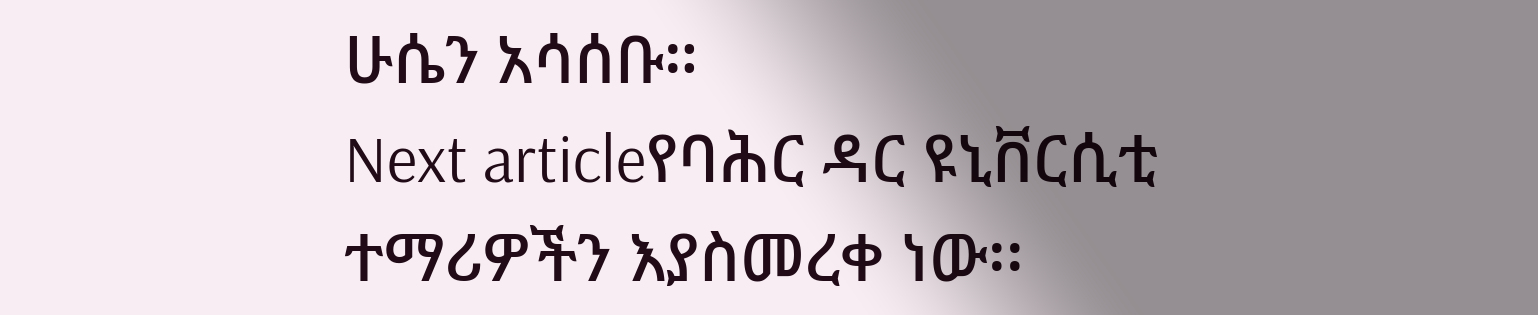ሁሴን አሳሰቡ።
Next articleየባሕር ዳር ዩኒቨርሲቲ ተማሪዎችን እያስመረቀ ነው፡፡